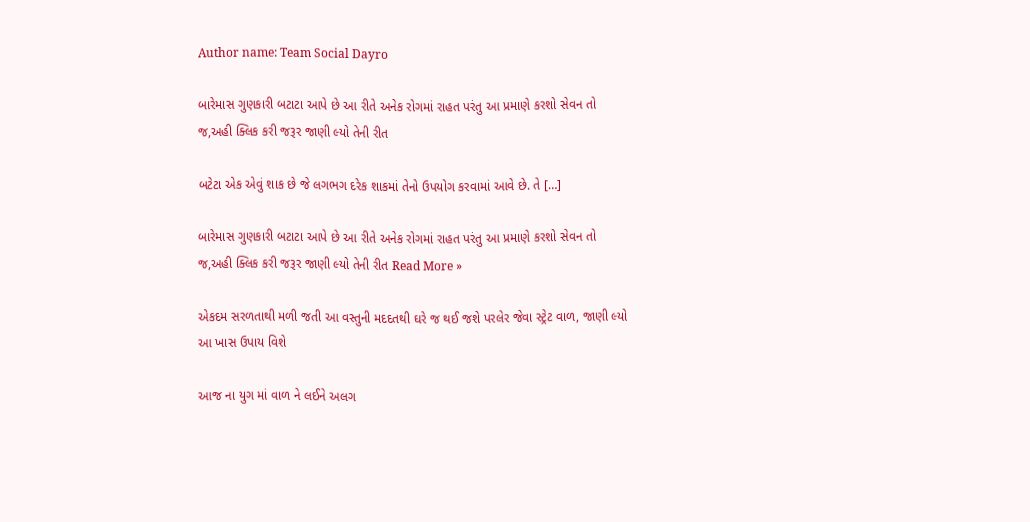Author name: Team Social Dayro

બારેમાસ ગુણકારી બટાટા આપે છે આ રીતે અનેક રોગમાં રાહત પરંતુ આ પ્રમાણે કરશો સેવન તો જ,અહી ક્લિક કરી જરૂર જાણી લ્યો તેની રીત

બટેટા એક એવું શાક છે જે લગભગ દરેક શાકમાં તેનો ઉપયોગ કરવામાં આવે છે. તે […]

બારેમાસ ગુણકારી બટાટા આપે છે આ રીતે અનેક રોગમાં રાહત પરંતુ આ પ્રમાણે કરશો સેવન તો જ,અહી ક્લિક કરી જરૂર જાણી લ્યો તેની રીત Read More »

એકદમ સરળતાથી મળી જતી આ વસ્તુની મદદતથી ઘરે જ થઈ જશે પરલેર જેવા સ્ટ્રેટ વાળ, જાણી લ્યો આ ખાસ ઉપાય વિશે

આજ ના યુગ માં વાળ ને લઈને અલગ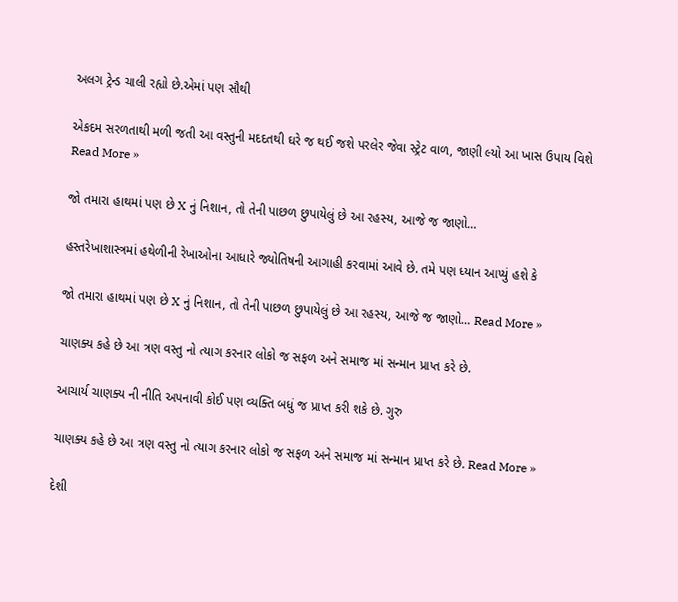અલગ ટ્રેન્ડ ચાલી રહ્યો છે.એમાં પણ સૌથી

એકદમ સરળતાથી મળી જતી આ વસ્તુની મદદતથી ઘરે જ થઈ જશે પરલેર જેવા સ્ટ્રેટ વાળ, જાણી લ્યો આ ખાસ ઉપાય વિશે Read More »

જો તમારા હાથમાં પણ છે X નું નિશાન, તો તેની પાછળ છુપાયેલું છે આ રહસ્ય, આજે જ જાણો…

હસ્તરેખાશાસ્ત્રમાં હથેળીની રેખાઓના આધારે જ્યોતિષની આગાહી કરવામાં આવે છે. તમે પણ ધ્યાન આપ્યું હશે કે

જો તમારા હાથમાં પણ છે X નું નિશાન, તો તેની પાછળ છુપાયેલું છે આ રહસ્ય, આજે જ જાણો… Read More »

ચાણક્ય કહે છે આ ત્રણ વસ્તુ નો ત્યાગ કરનાર લોકો જ સફળ અને સમાજ માં સન્માન પ્રાપ્ત કરે છે.

આચાર્ય ચાણક્ય ની નીતિ અપનાવી કોઈ પણ વ્યક્તિ બધું જ પ્રાપ્ત કરી શકે છે. ગુરુ

ચાણક્ય કહે છે આ ત્રણ વસ્તુ નો ત્યાગ કરનાર લોકો જ સફળ અને સમાજ માં સન્માન પ્રાપ્ત કરે છે. Read More »

દેશી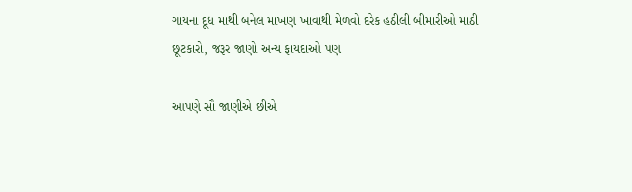ગાયના દૂધ માથી બનેલ માખણ ખાવાથી મેળવો દરેક હઠીલી બીમારીઓ માઠી છૂટકારો, જરૂર જાણો અન્ય ફાયદાઓ પણ

આપણે સૌ જાણીએ છીએ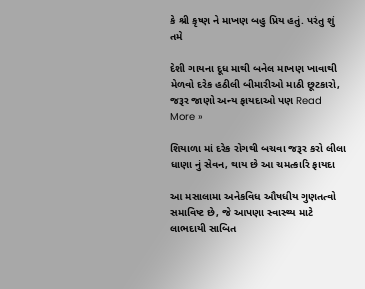કે શ્રી કૃષ્ણ ને માખણ બહુ પ્રિય હતું. પરંતુ શું તમે

દેશી ગાયના દૂધ માથી બનેલ માખણ ખાવાથી મેળવો દરેક હઠીલી બીમારીઓ માઠી છૂટકારો, જરૂર જાણો અન્ય ફાયદાઓ પણ Read More »

શિયાળા માં દરેક રોગથી બચવા જરૂર કરો લીલા ધાણા નું સેવન, થાય છે આ ચમત્કારિ ફાયદા

આ મસાલામા અનેકવિધ ઔષધીય ગુણતત્વો સમાવિષ્ટ છે, જે આપણા સ્વાસ્થ્ય માટે લાભદાયી સાબિત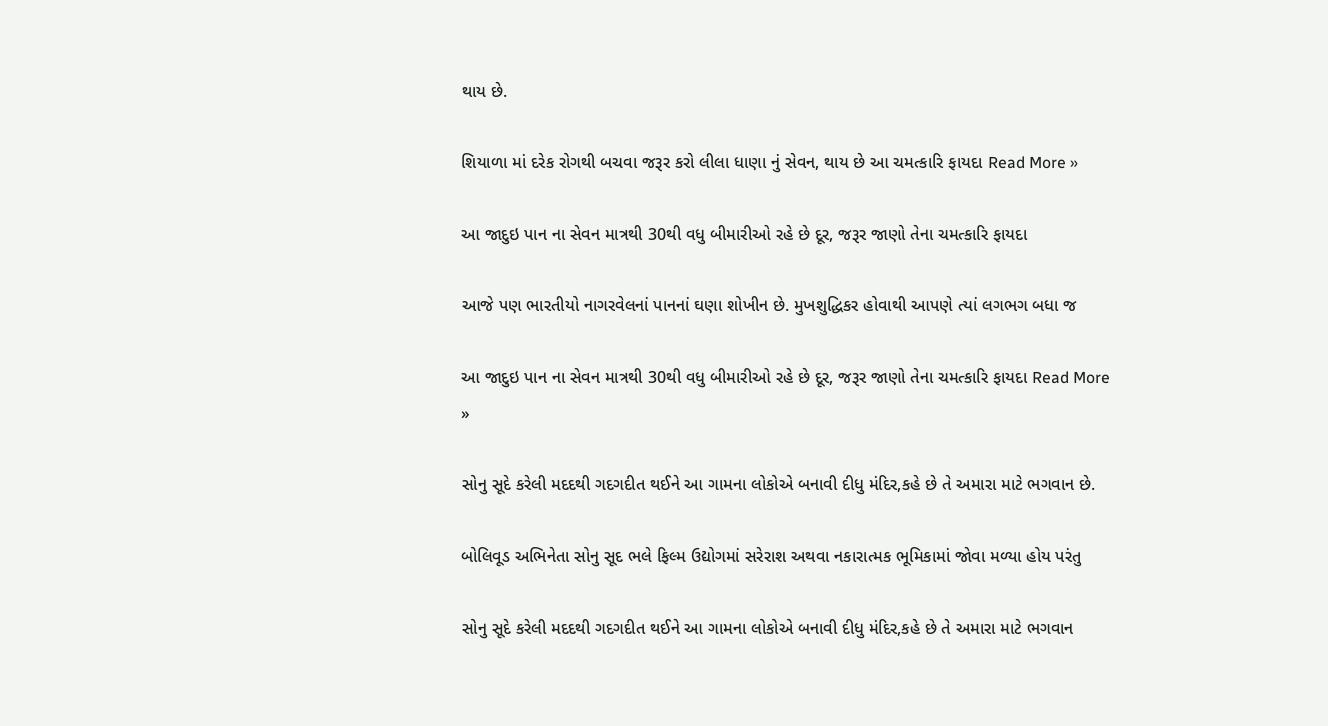થાય છે.

શિયાળા માં દરેક રોગથી બચવા જરૂર કરો લીલા ધાણા નું સેવન, થાય છે આ ચમત્કારિ ફાયદા Read More »

આ જાદુઇ પાન ના સેવન માત્રથી 30થી વધુ બીમારીઓ રહે છે દૂર, જરૂર જાણો તેના ચમત્કારિ ફાયદા

આજે પણ ભારતીયો નાગરવેલનાં પાનનાં ઘણા શોખીન છે. મુખશુદ્ધિકર હોવાથી આપણે ત્યાં લગભગ બધા જ

આ જાદુઇ પાન ના સેવન માત્રથી 30થી વધુ બીમારીઓ રહે છે દૂર, જરૂર જાણો તેના ચમત્કારિ ફાયદા Read More »

સોનુ સૂદે કરેલી મદદથી ગદગદીત થઈને આ ગામના લોકોએ બનાવી દીધુ મંદિર,કહે છે તે અમારા માટે ભગવાન છે.

બોલિવૂડ અભિનેતા સોનુ સૂદ ભલે ફિલ્મ ઉદ્યોગમાં સરેરાશ અથવા નકારાત્મક ભૂમિકામાં જોવા મળ્યા હોય પરંતુ

સોનુ સૂદે કરેલી મદદથી ગદગદીત થઈને આ ગામના લોકોએ બનાવી દીધુ મંદિર,કહે છે તે અમારા માટે ભગવાન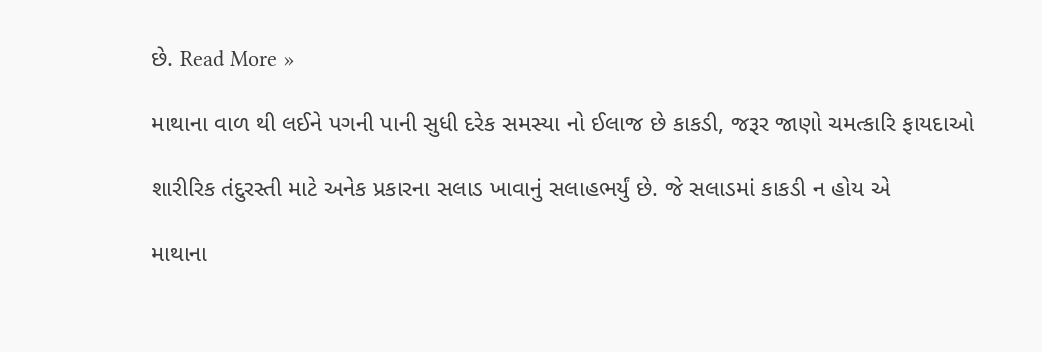છે. Read More »

માથાના વાળ થી લઈને પગની પાની સુધી દરેક સમસ્યા નો ઈલાજ છે કાકડી, જરૂર જાણો ચમત્કારિ ફાયદાઓ

શારીરિક તંદુરસ્તી માટે અનેક પ્રકારના સલાડ ખાવાનું સલાહભર્યું છે. જે સલાડમાં કાકડી ન હોય એ

માથાના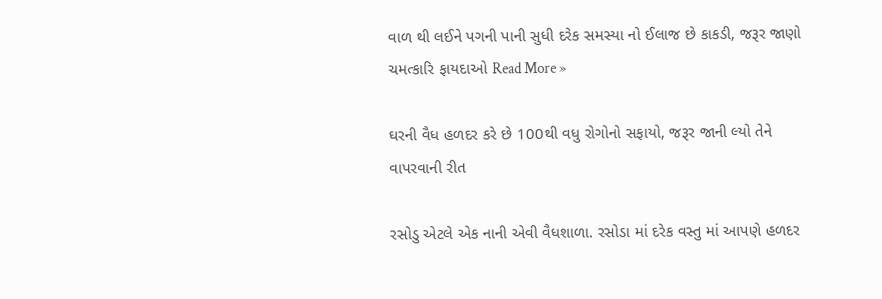વાળ થી લઈને પગની પાની સુધી દરેક સમસ્યા નો ઈલાજ છે કાકડી, જરૂર જાણો ચમત્કારિ ફાયદાઓ Read More »

ઘરની વૈધ હળદર કરે છે 100થી વધુ રોગોનો સફાયો, જરૂર જાની લ્યો તેને વાપરવાની રીત

રસોડુ એટલે એક નાની એવી વૈધશાળા. રસોડા માં દરેક વસ્તુ માં આપણે હળદર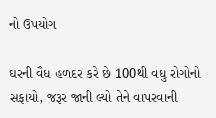નો ઉપયોગ

ઘરની વૈધ હળદર કરે છે 100થી વધુ રોગોનો સફાયો, જરૂર જાની લ્યો તેને વાપરવાની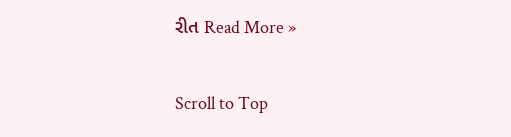રીત Read More »

Scroll to Top